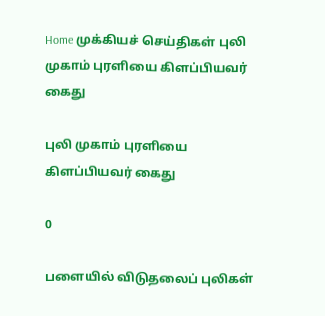Home முக்கியச் செய்திகள் புலி முகாம் புரளியை கிளப்பியவர் கைது

புலி முகாம் புரளியை கிளப்பியவர் கைது

0

பளையில் விடுதலைப் புலிகள்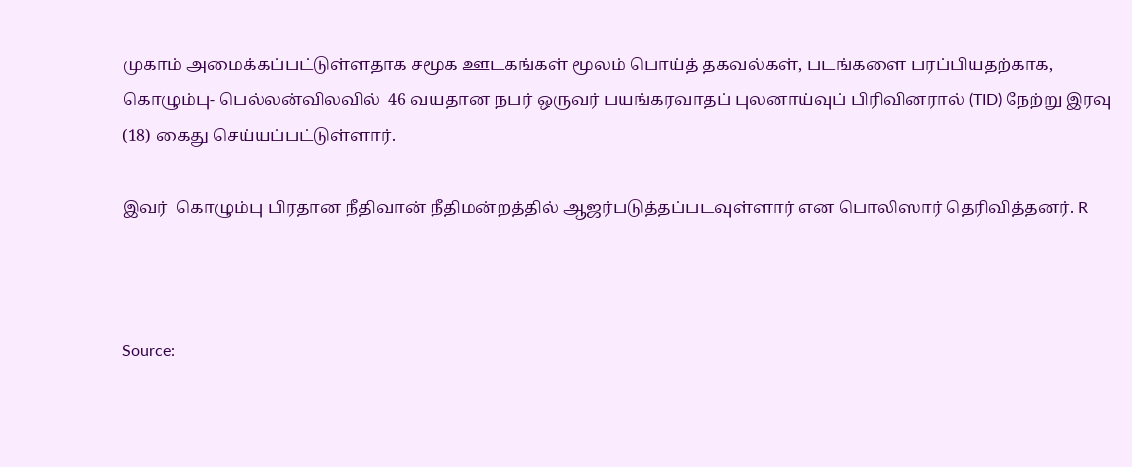முகாம் அமைக்கப்பட்டுள்ளதாக சமூக ஊடகங்கள் மூலம் பொய்த் தகவல்கள், படங்களை பரப்பியதற்காக, கொழும்பு- பெல்லன்விலவில்  46 வயதான நபர் ஒருவர் பயங்கரவாதப் புலனாய்வுப் பிரிவினரால் (TID) நேற்று இரவு (18) கைது செய்யப்பட்டுள்ளார்.

இவர்  கொழும்பு பிரதான நீதிவான் நீதிமன்றத்தில் ஆஜர்படுத்தப்படவுள்ளார் என பொலிஸார் தெரிவித்தனர். R



Source: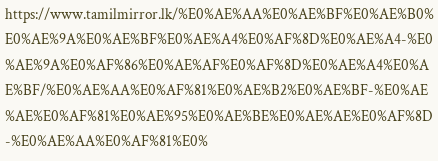https://www.tamilmirror.lk/%E0%AE%AA%E0%AE%BF%E0%AE%B0%E0%AE%9A%E0%AE%BF%E0%AE%A4%E0%AF%8D%E0%AE%A4-%E0%AE%9A%E0%AF%86%E0%AE%AF%E0%AF%8D%E0%AE%A4%E0%AE%BF/%E0%AE%AA%E0%AF%81%E0%AE%B2%E0%AE%BF-%E0%AE%AE%E0%AF%81%E0%AE%95%E0%AE%BE%E0%AE%AE%E0%AF%8D-%E0%AE%AA%E0%AF%81%E0%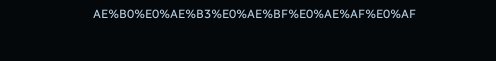AE%B0%E0%AE%B3%E0%AE%BF%E0%AE%AF%E0%AF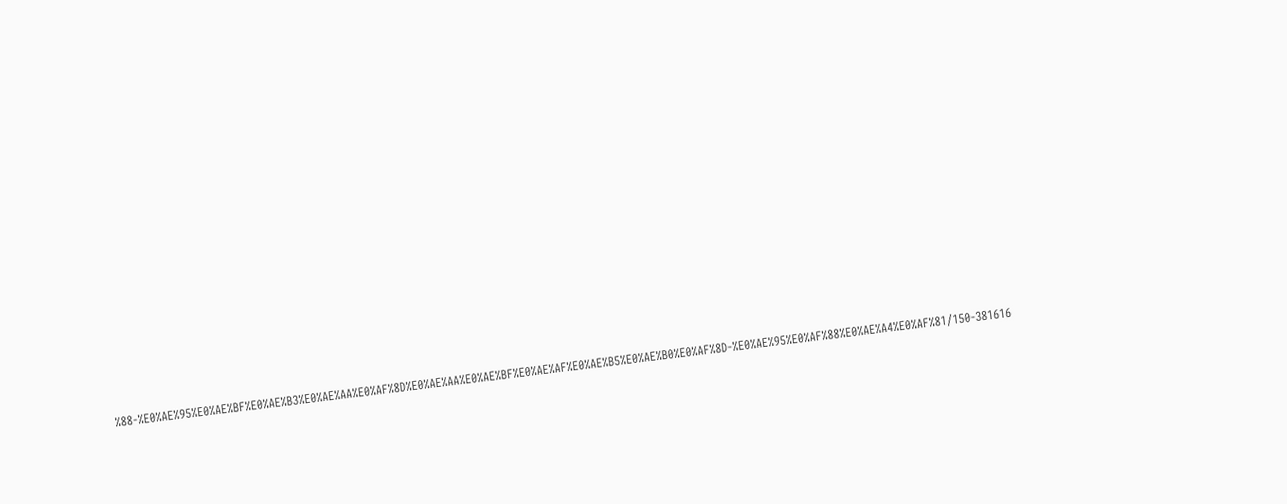%88-%E0%AE%95%E0%AE%BF%E0%AE%B3%E0%AE%AA%E0%AF%8D%E0%AE%AA%E0%AE%BF%E0%AE%AF%E0%AE%B5%E0%AE%B0%E0%AF%8D-%E0%AE%95%E0%AF%88%E0%AE%A4%E0%AF%81/150-381616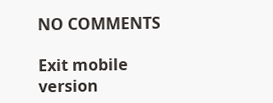NO COMMENTS

Exit mobile version